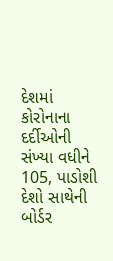દેશમાં કોરોનાના દર્દીઓની સંખ્યા વધીને 105, પાડોશી દેશો સાથેની બોર્ડર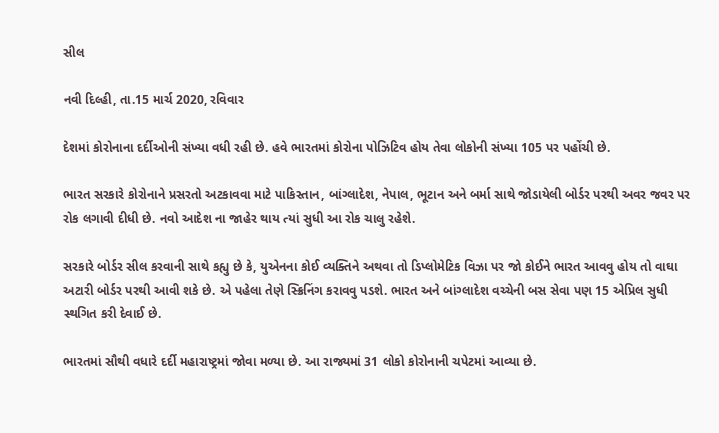સીલ

નવી દિલ્હી, તા.15 માર્ચ 2020, રવિવાર

દેશમાં કોરોનાના દર્દીઓની સંખ્યા વધી રહી છે. હવે ભારતમાં કોરોના પોઝિટિવ હોય તેવા લોકોની સંખ્યા 105 પર પહોંચી છે.

ભારત સરકારે કોરોનાને પ્રસરતો અટકાવવા માટે પાકિસ્તાન, બાંગ્લાદેશ, નેપાલ, ભૂટાન અને બર્મા સાથે જોડાયેલી બોર્ડર પરથી અવર જવર પર રોક લગાવી દીધી છે. નવો આદેશ ના જાહેર થાય ત્યાં સુધી આ રોક ચાલુ રહેશે.

સરકારે બોર્ડર સીલ કરવાની સાથે કહ્યુ છે કે, યુએનના કોઈ વ્યક્તિને અથવા તો ડિપ્લોમેટિક વિઝા પર જો કોઈને ભારત આવવુ હોય તો વાઘા અટારી બોર્ડર પરથી આવી શકે છે. એ પહેલા તેણે સ્ક્રિનિંગ કરાવવુ પડશે. ભારત અને બાંગ્લાદેશ વચ્ચેની બસ સેવા પણ 15 એપ્રિલ સુધી સ્થગિત કરી દેવાઈ છે.

ભારતમાં સૌથી વધારે દર્દી મહારાષ્ટ્રમાં જોવા મળ્યા છે. આ રાજ્યમાં 31 લોકો કોરોનાની ચપેટમાં આવ્યા છે.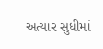અત્યાર સુધીમાં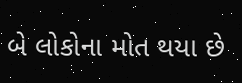બે લોકોના મોત થયા છે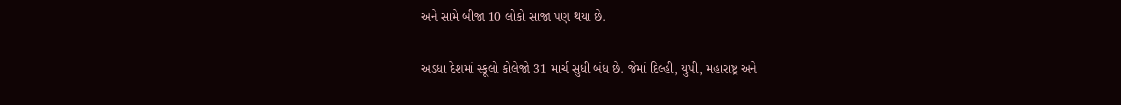અને સામે બીજા 10 લોકો સાજા પણ થયા છે.

અડધા દેશમાં સ્કૂલો કોલેજો 31 માર્ચ સુધી બંધ છે. જેમાં દિલ્હી, યુપી, મહારાષ્ટ્ર અને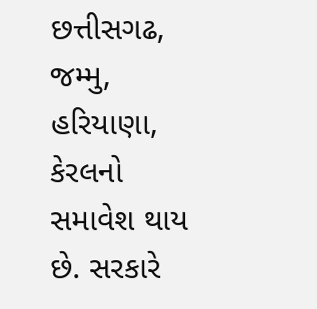છત્તીસગઢ, જમ્મુ, હરિયાણા, કેરલનો સમાવેશ થાય છે. સરકારે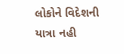લોકોને વિદેશની યાત્રા નહી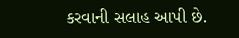કરવાની સલાહ આપી છે.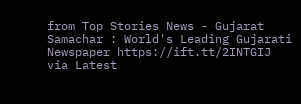from Top Stories News - Gujarat Samachar : World's Leading Gujarati Newspaper https://ift.tt/2INTGIJ
via Latest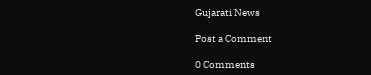Gujarati News

Post a Comment

0 Comments